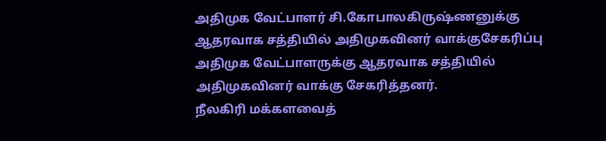அதிமுக வேட்பாளர் சி.கோபாலகிருஷ்ணனுக்கு ஆதரவாக சத்தியில் அதிமுகவினர் வாக்குசேகரிப்பு
அதிமுக வேட்பாளருக்கு ஆதரவாக சத்தியில் அதிமுகவினர் வாக்கு சேகரித்தனர்.
நீலகிரி மக்களவைத்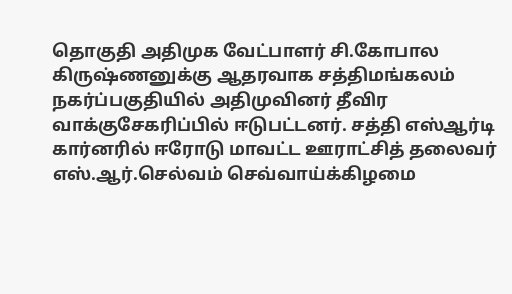தொகுதி அதிமுக வேட்பாளர் சி.கோபால கிருஷ்ணனுக்கு ஆதரவாக சத்திமங்கலம் நகர்ப்பகுதியில் அதிமுவினர் தீவிர வாக்குசேகரிப்பில் ஈடுபட்டனர். சத்தி எஸ்ஆர்டி கார்னரில் ஈரோடு மாவட்ட ஊராட்சித் தலைவர் எஸ்.ஆர்.செல்வம் செவ்வாய்க்கிழமை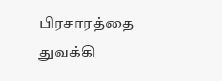பிரசாரத்தை துவக்கி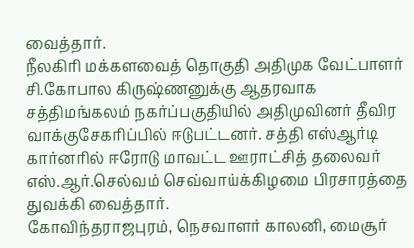வைத்தார்.
நீலகிரி மக்களவைத் தொகுதி அதிமுக வேட்பாளர் சி.கோபால கிருஷ்ணனுக்கு ஆதரவாக சத்திமங்கலம் நகர்ப்பகுதியில் அதிமுவினர் தீவிர வாக்குசேகரிப்பில் ஈடுபட்டனர். சத்தி எஸ்ஆர்டி கார்னரில் ஈரோடு மாவட்ட ஊராட்சித் தலைவர் எஸ்.ஆர்.செல்வம் செவ்வாய்க்கிழமை பிரசாரத்தை துவக்கி வைத்தார்.
கோவிந்தராஜபுரம், நெசவாளர் காலனி, மைசூர்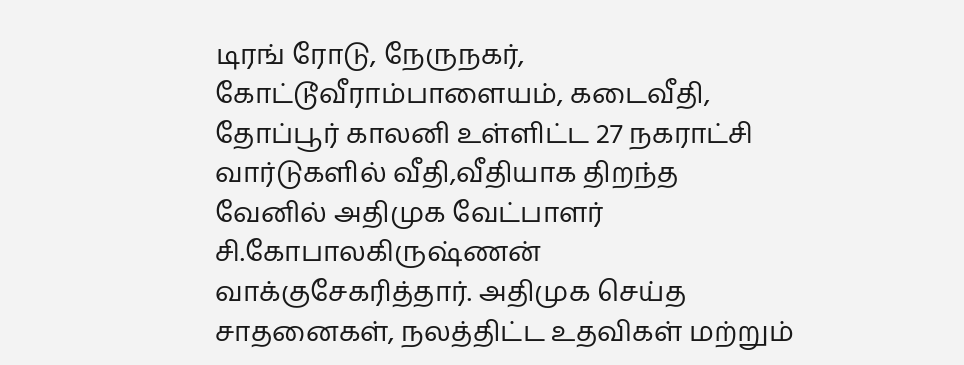டிரங் ரோடு, நேருநகர்,
கோட்டூவீராம்பாளையம், கடைவீதி, தோப்பூர் காலனி உள்ளிட்ட 27 நகராட்சி
வார்டுகளில் வீதி,வீதியாக திறந்த வேனில் அதிமுக வேட்பாளர்
சி.கோபாலகிருஷ்ணன் வாக்குசேகரித்தார். அதிமுக செய்த சாதனைகள், நலத்திட்ட உதவிகள் மற்றும்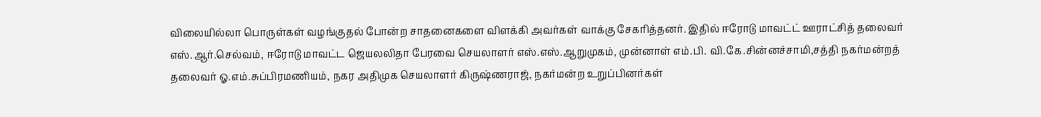விலையில்லா பொருள்கள் வழங்குதல் போன்ற சாதனைகளை விளக்கி அவர்கள் வாக்கு சேகரித்தனர். இதில் ஈரோடு மாவட்ட் ஊராட்சித் தலைவர் எஸ்.ஆர்.செல்வம், ஈரோடு மாவட்ட ஜெயலலிதா பேரவை செயலாளர் எஸ்.எஸ்.ஆறுமுகம், முன்னாள் எம்.பி. வி.கே.சின்னச்சாமி,சத்தி நகர்மன்றத் தலைவர் ஓ.எம்.சுப்பிரமணியம், நகர அதிமுக செயலாளர் கிருஷ்ணராஜ், நகர்மன்ற உறுப்பினர்கள்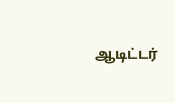ஆடிட்டர்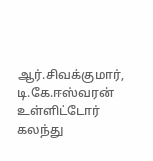ஆர்.சிவக்குமார், டி.கே.ஈஸ்வரன் உள்ளிட்டோர் கலந்து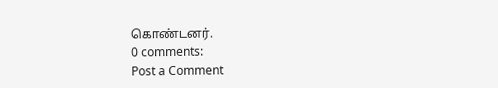கொண்டனர்.
0 comments:
Post a Comment